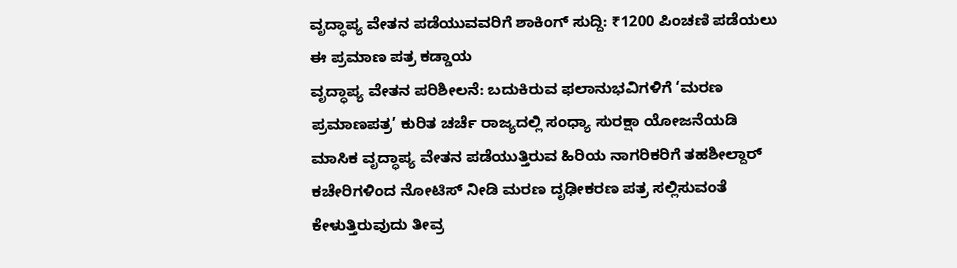ವೃದ್ಧಾಪ್ಯ ವೇತನ ಪಡೆಯುವವರಿಗೆ ಶಾಕಿಂಗ್ ಸುದ್ದಿ: ₹1200 ಪಿಂಚಣಿ ಪಡೆಯಲು ಈ ಪ್ರಮಾಣ ಪತ್ರ ಕಡ್ಡಾಯ
ವೃದ್ಧಾಪ್ಯ ವೇತನ ಪರಿಶೀಲನೆ: ಬದುಕಿರುವ ಫಲಾನುಭವಿಗಳಿಗೆ ‘ಮರಣ ಪ್ರಮಾಣಪತ್ರ’ ಕುರಿತ ಚರ್ಚೆ ರಾಜ್ಯದಲ್ಲಿ ಸಂಧ್ಯಾ ಸುರಕ್ಷಾ ಯೋಜನೆಯಡಿ ಮಾಸಿಕ ವೃದ್ಧಾಪ್ಯ ವೇತನ ಪಡೆಯುತ್ತಿರುವ ಹಿರಿಯ ನಾಗರಿಕರಿಗೆ ತಹಶೀಲ್ದಾರ್ ಕಚೇರಿಗಳಿಂದ ನೋಟಿಸ್ ನೀಡಿ ಮರಣ ದೃಢೀಕರಣ ಪತ್ರ ಸಲ್ಲಿಸುವಂತೆ ಕೇಳುತ್ತಿರುವುದು ತೀವ್ರ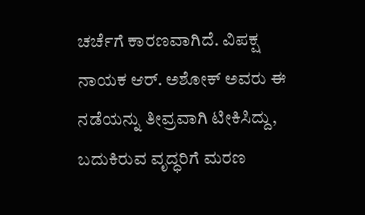ಚರ್ಚೆಗೆ ಕಾರಣವಾಗಿದೆ. ವಿಪಕ್ಷ ನಾಯಕ ಆರ್. ಅಶೋಕ್ ಅವರು ಈ ನಡೆಯನ್ನು ತೀವ್ರವಾಗಿ ಟೀಕಿಸಿದ್ದು, ಬದುಕಿರುವ ವೃದ್ಧರಿಗೆ ಮರಣ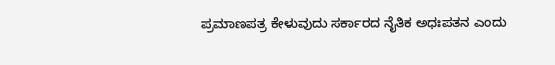ಪ್ರಮಾಣಪತ್ರ ಕೇಳುವುದು ಸರ್ಕಾರದ ನೈತಿಕ ಅಧಃಪತನ ಎಂದು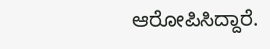ಆರೋಪಿಸಿದ್ದಾರೆ.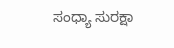ಸಂಧ್ಯಾ ಸುರಕ್ಷಾ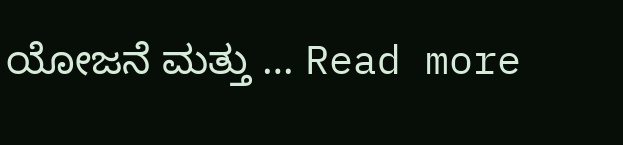ಯೋಜನೆ ಮತ್ತು … Read more